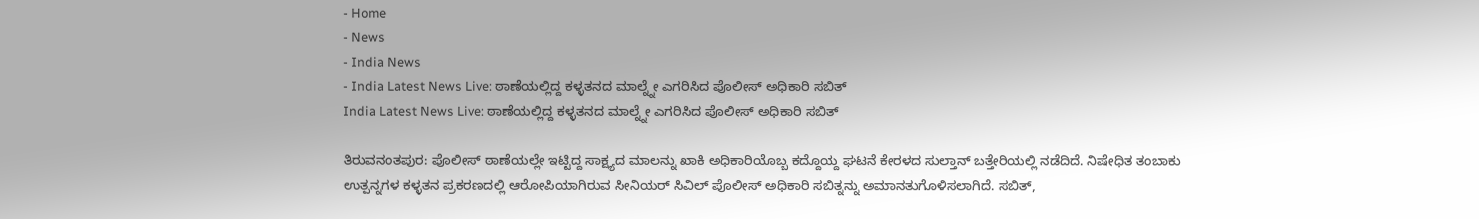- Home
- News
- India News
- India Latest News Live: ಠಾಣೆಯಲ್ಲಿದ್ದ ಕಳ್ಳತನದ ಮಾಲ್ನ್ನೇ ಎಗರಿಸಿದ ಪೊಲೀಸ್ ಅಧಿಕಾರಿ ಸಬಿತ್
India Latest News Live: ಠಾಣೆಯಲ್ಲಿದ್ದ ಕಳ್ಳತನದ ಮಾಲ್ನ್ನೇ ಎಗರಿಸಿದ ಪೊಲೀಸ್ ಅಧಿಕಾರಿ ಸಬಿತ್

ತಿರುವನಂತಪುರ: ಪೊಲೀಸ್ ಠಾಣೆಯಲ್ಲೇ ಇಟ್ಟಿದ್ದ ಸಾಕ್ಷ್ಯದ ಮಾಲನ್ನು ಖಾಕಿ ಅಧಿಕಾರಿಯೊಬ್ಬ ಕದ್ದೊಯ್ದ ಘಟನೆ ಕೇರಳದ ಸುಲ್ತಾನ್ ಬತ್ತೇರಿಯಲ್ಲಿ ನಡೆದಿದೆ. ನಿಷೇಧಿತ ತಂಬಾಕು ಉತ್ಪನ್ನಗಳ ಕಳ್ಳತನ ಪ್ರಕರಣದಲ್ಲಿ ಆರೋಪಿಯಾಗಿರುವ ಸೀನಿಯರ್ ಸಿವಿಲ್ ಪೊಲೀಸ್ ಅಧಿಕಾರಿ ಸಬಿತ್ನನ್ನು ಅಮಾನತುಗೊಳಿಸಲಾಗಿದೆ. ಸಬಿತ್,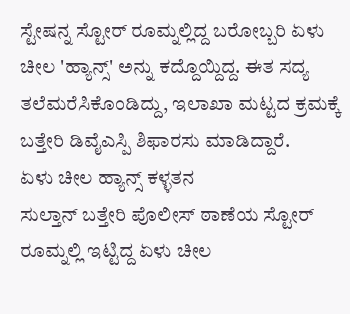ಸ್ಟೇಷನ್ನ ಸ್ಟೋರ್ ರೂಮ್ನಲ್ಲಿದ್ದ ಬರೋಬ್ಬರಿ ಏಳು ಚೀಲ 'ಹ್ಯಾನ್ಸ್' ಅನ್ನು ಕದ್ದೊಯ್ದಿದ್ದ. ಈತ ಸದ್ಯ ತಲೆಮರೆಸಿಕೊಂಡಿದ್ದು, ಇಲಾಖಾ ಮಟ್ಟದ ಕ್ರಮಕ್ಕೆ ಬತ್ತೇರಿ ಡಿವೈಎಸ್ಪಿ ಶಿಫಾರಸು ಮಾಡಿದ್ದಾರೆ.
ಏಳು ಚೀಲ ಹ್ಯಾನ್ಸ್ ಕಳ್ಳತನ
ಸುಲ್ತಾನ್ ಬತ್ತೇರಿ ಪೊಲೀಸ್ ಠಾಣೆಯ ಸ್ಟೋರ್ ರೂಮ್ನಲ್ಲಿ ಇಟ್ಟಿದ್ದ ಏಳು ಚೀಲ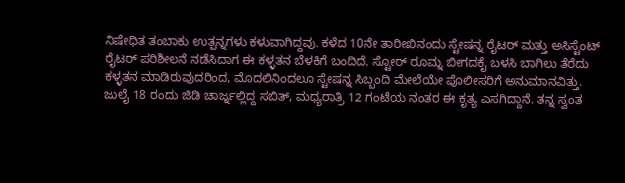ನಿಷೇಧಿತ ತಂಬಾಕು ಉತ್ಪನ್ನಗಳು ಕಳುವಾಗಿದ್ದವು. ಕಳೆದ 10ನೇ ತಾರೀಖಿನಂದು ಸ್ಟೇಷನ್ನ ರೈಟರ್ ಮತ್ತು ಅಸಿಸ್ಟೆಂಟ್ ರೈಟರ್ ಪರಿಶೀಲನೆ ನಡೆಸಿದಾಗ ಈ ಕಳ್ಳತನ ಬೆಳಕಿಗೆ ಬಂದಿದೆ. ಸ್ಟೋರ್ ರೂಮ್ನ ಬೀಗದಕೈ ಬಳಸಿ ಬಾಗಿಲು ತೆರೆದು ಕಳ್ಳತನ ಮಾಡಿರುವುದರಿಂದ, ಮೊದಲಿನಿಂದಲೂ ಸ್ಟೇಷನ್ನ ಸಿಬ್ಬಂದಿ ಮೇಲೆಯೇ ಪೊಲೀಸರಿಗೆ ಅನುಮಾನವಿತ್ತು.
ಜುಲೈ 18 ರಂದು ಜಿಡಿ ಚಾರ್ಜ್ನಲ್ಲಿದ್ದ ಸಬಿತ್, ಮಧ್ಯರಾತ್ರಿ 12 ಗಂಟೆಯ ನಂತರ ಈ ಕೃತ್ಯ ಎಸಗಿದ್ದಾನೆ. ತನ್ನ ಸ್ವಂತ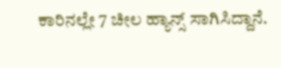ಕಾರಿನಲ್ಲೇ 7 ಚೀಲ ಹ್ಯಾನ್ಸ್ ಸಾಗಿಸಿದ್ದಾನೆ.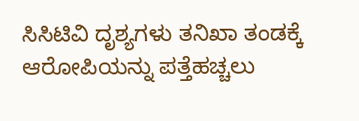ಸಿಸಿಟಿವಿ ದೃಶ್ಯಗಳು ತನಿಖಾ ತಂಡಕ್ಕೆ ಆರೋಪಿಯನ್ನು ಪತ್ತೆಹಚ್ಚಲು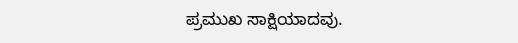ಪ್ರಮುಖ ಸಾಕ್ಷಿಯಾದವು.